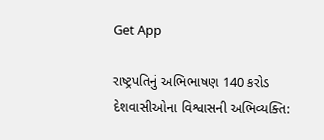Get App

રાષ્ટ્રપતિનું અભિભાષણ 140 કરોડ દેશવાસીઓના વિશ્વાસની અભિવ્યક્તિ: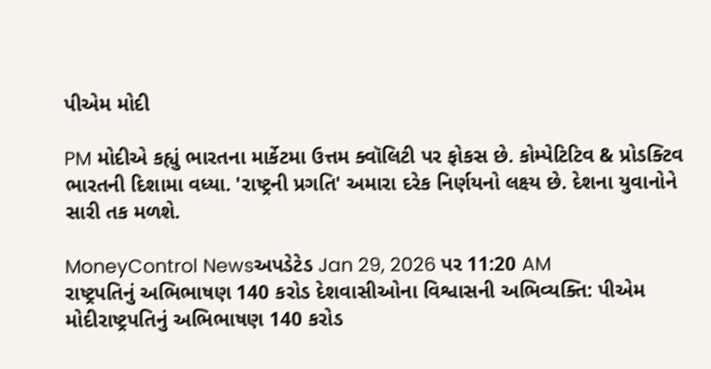પીએમ મોદી

PM મોદીએ કહ્યું ભારતના માર્કેટમા ઉત્તમ ક્વૉલિટી પર ફોકસ છે. કોમ્પેટિટિવ & પ્રોડક્ટિવ ભારતની દિશામા વધ્યા. 'રાષ્ટ્રની પ્રગતિ' અમારા દરેક નિર્ણયનો લક્ષ્ય છે. દેશના યુવાનોને સારી તક મળશે.

MoneyControl Newsઅપડેટેડ Jan 29, 2026 પર 11:20 AM
રાષ્ટ્રપતિનું અભિભાષણ 140 કરોડ દેશવાસીઓના વિશ્વાસની અભિવ્યક્તિ: પીએમ મોદીરાષ્ટ્રપતિનું અભિભાષણ 140 કરોડ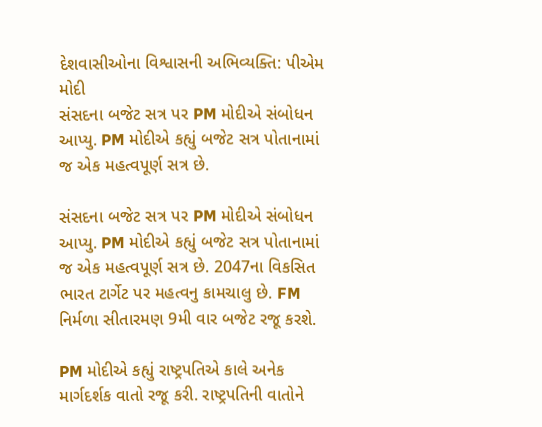દેશવાસીઓના વિશ્વાસની અભિવ્યક્તિ: પીએમ મોદી
સંસદના બજેટ સત્ર પર PM મોદીએ સંબોધન આપ્યુ. PM મોદીએ કહ્યું બજેટ સત્ર પોતાનામાં જ એક મહત્વપૂર્ણ સત્ર છે.

સંસદના બજેટ સત્ર પર PM મોદીએ સંબોધન આપ્યુ. PM મોદીએ કહ્યું બજેટ સત્ર પોતાનામાં જ એક મહત્વપૂર્ણ સત્ર છે. 2047ના વિકસિત ભારત ટાર્ગેટ પર મહત્વનુ કામચાલુ છે. FM નિર્મળા સીતારમણ 9મી વાર બજેટ રજૂ કરશે.

PM મોદીએ કહ્યું રાષ્ટ્રપતિએ કાલે અનેક માર્ગદર્શક વાતો રજૂ કરી. રાષ્ટ્રપતિની વાતોને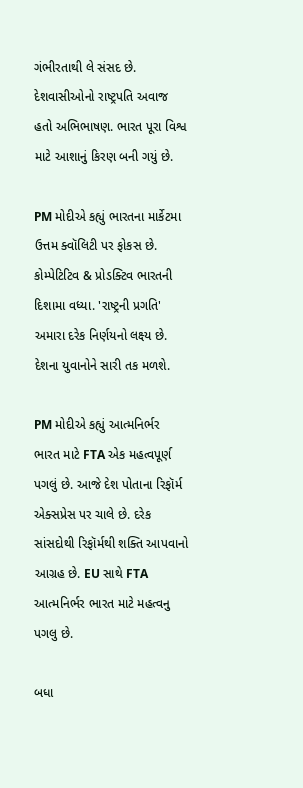ગંભીરતાથી લે સંસદ છે. દેશવાસીઓનો રાષ્ટ્રપતિ અવાજ હતો અભિભાષણ. ભારત પૂરા વિશ્વ માટે આશાનું કિરણ બની ગયું છે.

PM મોદીએ કહ્યું ભારતના માર્કેટમા ઉત્તમ ક્વૉલિટી પર ફોકસ છે. કોમ્પેટિટિવ & પ્રોડક્ટિવ ભારતની દિશામા વધ્યા. 'રાષ્ટ્રની પ્રગતિ' અમારા દરેક નિર્ણયનો લક્ષ્ય છે. દેશના યુવાનોને સારી તક મળશે.

PM મોદીએ કહ્યું આત્મનિર્ભર ભારત માટે FTA એક મહત્વપૂર્ણ પગલું છે. આજે દેશ પોતાના રિફૉર્મ એક્સપ્રેસ પર ચાલે છે. દરેક સાંસદોથી રિફૉર્મથી શક્તિ આપવાનો આગ્રહ છે. EU સાથે FTA આત્મનિર્ભર ભારત માટે મહત્વનુ પગલુ છે.

બધા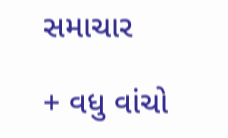સમાચાર

+ વધુ વાંચો